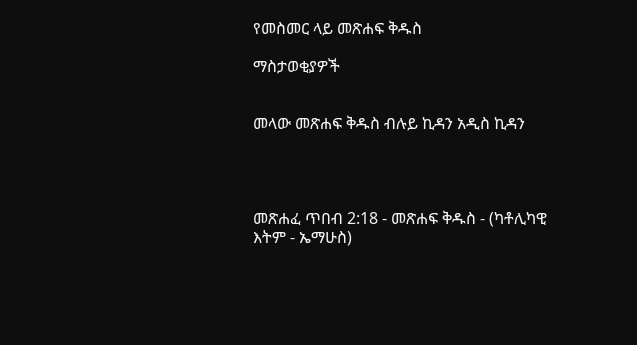የመስመር ላይ መጽሐፍ ቅዱስ

ማስታወቂያዎች


መላው መጽሐፍ ቅዱስ ብሉይ ኪዳን አዲስ ኪዳን




መጽሐፈ ጥበብ 2:18 - መጽሐፍ ቅዱስ - (ካቶሊካዊ እትም - ኤማሁስ)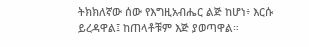ትክክለኛው ሰው የእግዚአብሔር ልጅ ከሆነ፥ እርሱ ይረዳዋል፤ ከጠላቶቹም እጅ ያወጣዋል።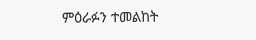ምዕራፉን ተመልከት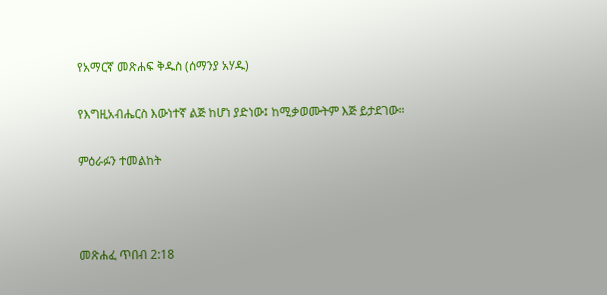የአማርኛ መጽሐፍ ቅዱስ (ሰማንያ አሃዱ)

የእግዚአብሔርስ እውነተኛ ልጅ ከሆነ ያድነው፤ ከሚቃወሙትም እጅ ይታደገው።

ምዕራፉን ተመልከት



መጽሐፈ ጥበብ 2:18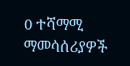0 ተሻማሚ ማመሳሰሪያዎች